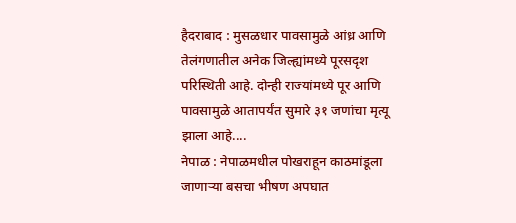हैदराबाद : मुसळधार पावसामुळे आंध्र आणि तेलंगणातील अनेक जिल्ह्यांमध्ये पूरसदृश परिस्थिती आहे. दोन्ही राज्यांमध्ये पूर आणि पावसामुळे आतापर्यंत सुमारे ३१ जणांचा मृत्यू झाला आहे....
नेपाळ : नेपाळमधील पोखराहून काठमांडूला जाणाऱ्या बसचा भीषण अपघात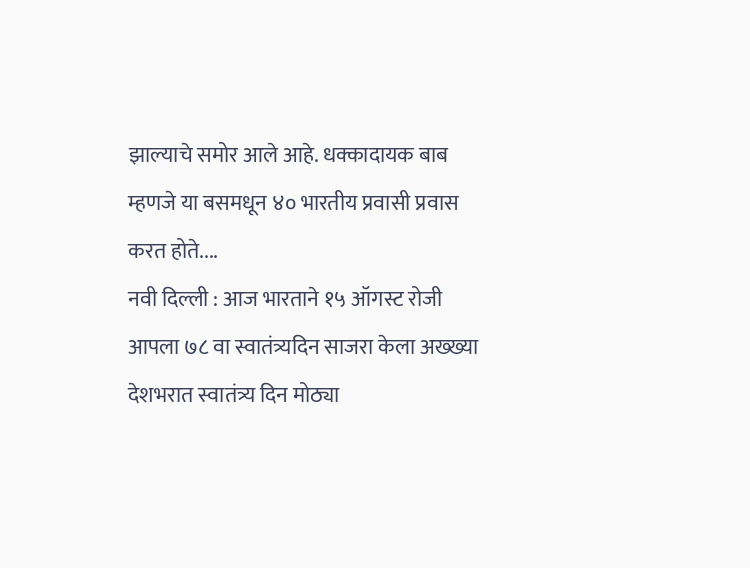झाल्याचे समोर आले आहे. धक्कादायक बाब म्हणजे या बसमधून ४० भारतीय प्रवासी प्रवास करत होते....
नवी दिल्ली : आज भारताने १५ ऑगस्ट रोजी आपला ७८ वा स्वातंत्र्यदिन साजरा केला अख्ख्या देशभरात स्वातंत्र्य दिन मोठ्या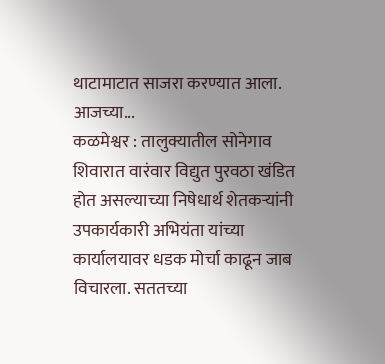थाटामाटात साजरा करण्यात आला. आजच्या...
कळमेश्वर : तालुक्यातील सोनेगाव शिवारात वारंवार विद्युत पुरवठा खंडित होत असल्याच्या निषेधार्थ शेतकऱ्यांनी उपकार्यकारी अभियंता यांच्या कार्यालयावर धडक मोर्चा काढून जाब विचारला. सततच्या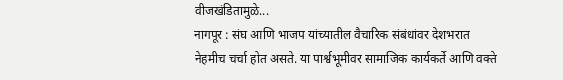वीजखंडितामुळे...
नागपूर : संघ आणि भाजप यांच्यातील वैचारिक संबंधांवर देशभरात नेहमीच चर्चा होत असते. या पार्श्वभूमीवर सामाजिक कार्यकर्ते आणि वक्ते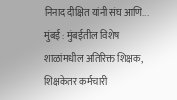निनाद दीक्षित यांनी संघ आणि...
मुंबई : मुंबईतील विशेष शाळांमधील अतिरिक्त शिक्षक, शिक्षकेतर कर्मचारी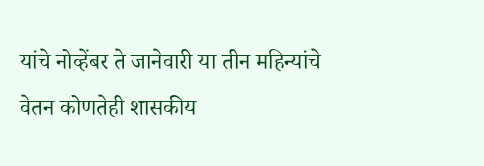यांचे नोव्हेंबर ते जानेवारी या तीन महिन्यांचे वेतन कोणतेही शासकीय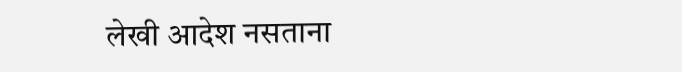लेखी आदेश नसताना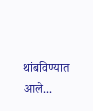थांबविण्यात आले...